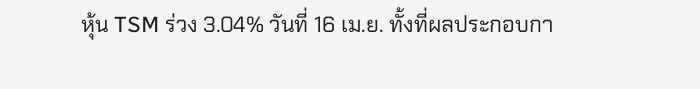หุ้น TSM ร่วง 3.04% วันที่ 16 เม.ย. ทั้งที่ผลประกอบกา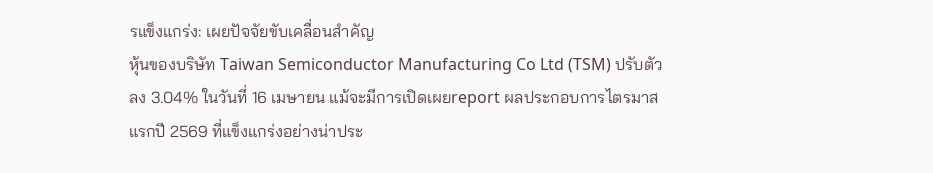รแข็งแกร่ง: เผยปัจจัยขับเคลื่อนสำคัญ
หุ้นของบริษัท Taiwan Semiconductor Manufacturing Co Ltd (TSM) ปรับตัวลง 3.04% ในวันที่ 16 เมษายน แม้จะมีการเปิดเผยreport ผลประกอบการไตรมาสแรกปี 2569 ที่แข็งแกร่งอย่างน่าประ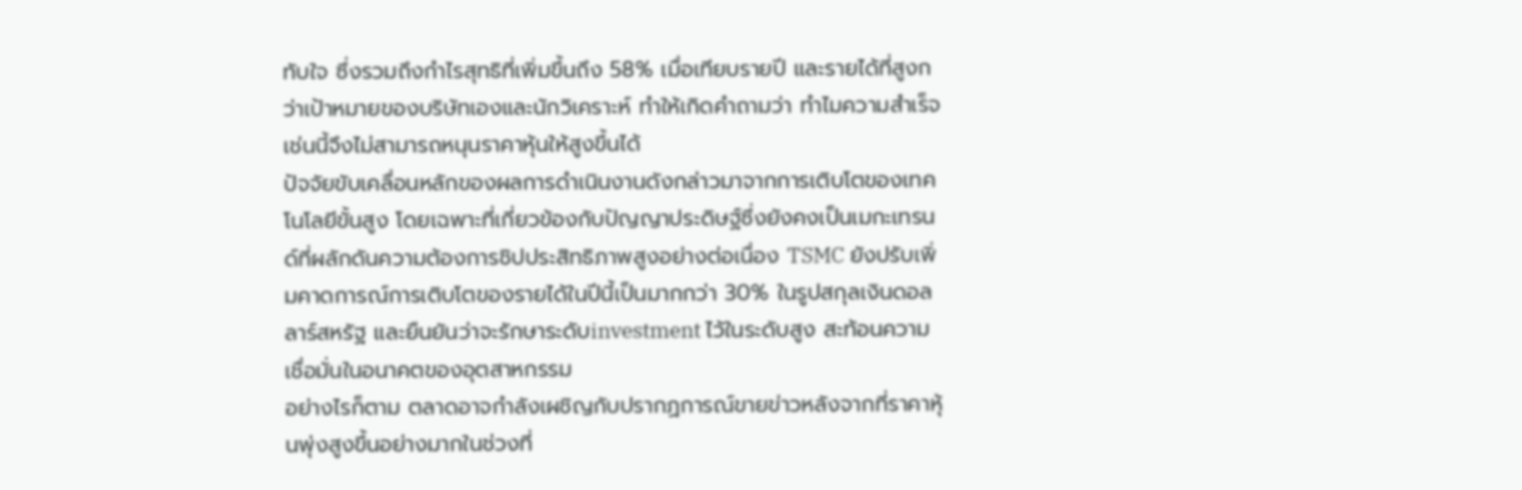ทับใจ ซึ่งรวมถึงกำไรสุทธิที่เพิ่มขึ้นถึง 58% เมื่อเทียบรายปี และรายได้ที่สูงกว่าเป้าหมายของบริษัทเองและนักวิเคราะห์ ทำให้เกิดคำถามว่า ทำไมความสำเร็จเช่นนี้จึงไม่สามารถหนุนราคาหุ้นให้สูงขึ้นได้
ปัจจัยขับเคลื่อนหลักของผลการดำเนินงานดังกล่าวมาจากการเติบโตของเทคโนโลยีขั้นสูง โดยเฉพาะที่เกี่ยวข้องกับปัญญาประดิษฐ์ซึ่งยังคงเป็นเมกะเทรนด์ที่ผลักดันความต้องการชิปประสิทธิภาพสูงอย่างต่อเนื่อง TSMC ยังปรับเพิ่มคาดการณ์การเติบโตของรายได้ในปีนี้เป็นมากกว่า 30% ในรูปสกุลเงินดอลลาร์สหรัฐ และยืนยันว่าจะรักษาระดับinvestment ไว้ในระดับสูง สะท้อนความเชื่อมั่นในอนาคตของอุตสาหกรรม
อย่างไรก็ตาม ตลาดอาจกำลังเผชิญกับปรากฏการณ์ขายข่าวหลังจากที่ราคาหุ้นพุ่งสูงขึ้นอย่างมากในช่วงที่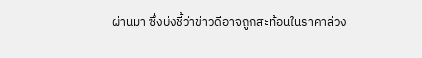ผ่านมา ซึ่งบ่งชี้ว่าข่าวดีอาจถูกสะท้อนในราคาล่วง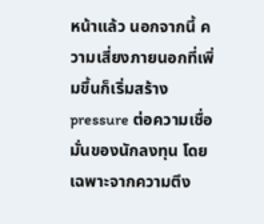หน้าแล้ว นอกจากนี้ ความเสี่ยงภายนอกที่เพิ่มขึ้นก็เริ่มสร้างpressure ต่อความเชื่อมั่นของนักลงทุน โดยเฉพาะจากความตึง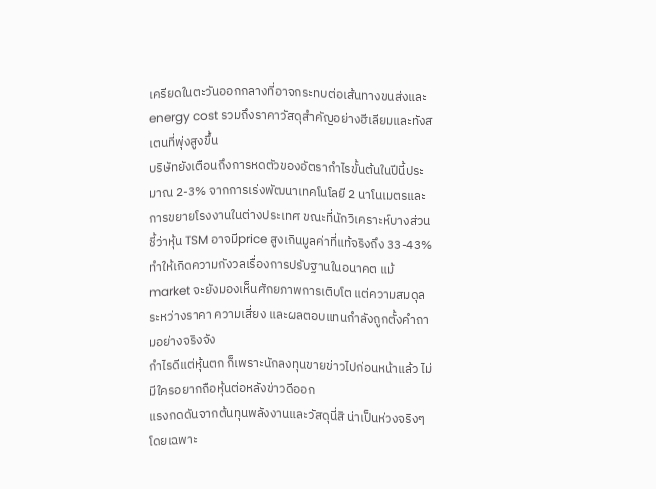เครียดในตะวันออกกลางที่อาจกระทบต่อเส้นทางขนส่งและenergy cost รวมถึงราคาวัสดุสำคัญอย่างฮีเลียมและทังสเตนที่พุ่งสูงขึ้น
บริษัทยังเตือนถึงการหดตัวของอัตรากำไรขั้นต้นในปีนี้ประมาณ 2-3% จากการเร่งพัฒนาเทคโนโลยี 2 นาโนเมตรและการขยายโรงงานในต่างประเทศ ขณะที่นักวิเคราะห์บางส่วนชี้ว่าหุ้น TSM อาจมีprice สูงเกินมูลค่าที่แท้จริงถึง 33-43% ทำให้เกิดความกังวลเรื่องการปรับฐานในอนาคต แม้market จะยังมองเห็นศักยภาพการเติบโต แต่ความสมดุลระหว่างราคา ความเสี่ยง และผลตอบแทนกำลังถูกตั้งคำถามอย่างจริงจัง
กำไรดีแต่หุ้นตก ก็เพราะนักลงทุนขายข่าวไปก่อนหน้าแล้ว ไม่มีใครอยากถือหุ้นต่อหลังข่าวดีออก
แรงกดดันจากต้นทุนพลังงานและวัสดุนี่สิ น่าเป็นห่วงจริงๆ โดยเฉพาะ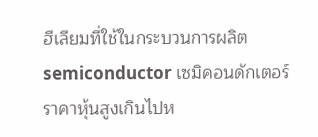ฮีเลียมที่ใช้ในกระบวนการผลิตsemiconductor เซมิคอนดักเตอร์
ราคาหุ้นสูงเกินไปห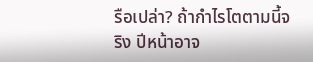รือเปล่า? ถ้ากำไรโตตามนี้จริง ปีหน้าอาจ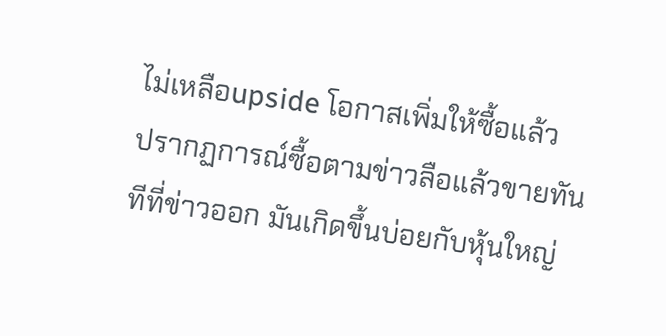ไม่เหลือupside โอกาสเพิ่มให้ซื้อแล้ว
ปรากฏการณ์ซื้อตามข่าวลือแล้วขายทันทีที่ข่าวออก มันเกิดขึ้นบ่อยกับหุ้นใหญ่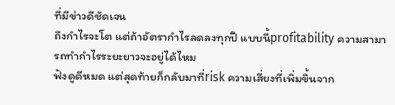ที่มีข่าวดีชัดเจน
ถึงกำไรจะโต แต่ถ้าอัตรากำไรลดลงทุกปี แบบนี้profitability ความสามารถทำกำไรระยะยาวจะอยู่ได้ไหม
ฟังดูดีหมด แต่สุดท้ายก็กลับมาที่risk ความเสี่ยงที่เพิ่มขึ้นจาก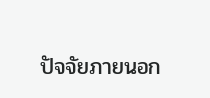ปัจจัยภายนอก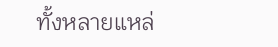ทั้งหลายแหล่